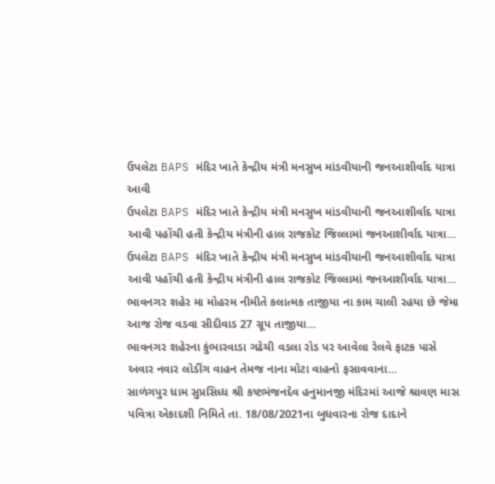ઉપલેટા BAPS મંદિર ખાતે કેન્દ્રીય મંત્રી મનસુખ માંડવીયાની જનઆશીર્વાદ યાત્રા આવી
ઉપલેટા BAPS મંદિર ખાતે કેન્દ્રીય મંત્રી મનસુખ માંડવીયાની જનઆશીર્વાદ યાત્રા આવી પહોંચી હતી કેન્દ્રીય મંત્રીની હાલ રાજકોટ જિલ્લામાં જનઆશીર્વાદ યાત્રા...
ઉપલેટા BAPS મંદિર ખાતે કેન્દ્રીય મંત્રી મનસુખ માંડવીયાની જનઆશીર્વાદ યાત્રા આવી પહોંચી હતી કેન્દ્રીય મંત્રીની હાલ રાજકોટ જિલ્લામાં જનઆશીર્વાદ યાત્રા...
ભાવનગર શહેર મા મોહરમ નીમીતે કલાત્મક તાજીયા ના કામ ચાલી રહયા છે જેમા આજ રોજ વડવા સીદીવાડ 27 ગ્રૂપ તાજીયા...
ભાવનગર શહેરના કુંભારવાડા ગઢેચી વડલા રોડ પર આવેલા રેલવે ફાટક પાસે અવાર નવાર લોડીંગ વાહન તેમજ નાના મોટા વાહનો ફસાવવાના...
સાળંગપુર ધામ સુપ્રસિધ્ધ શ્રી કષ્ટભંજનદેવ હનુમાનજી મંદિરમાં આજે શ્રાવણ માસ પવિત્રા એકાદશી નિમિતે તા. 18/08/2021ના બુધવારના રોજ દાદાને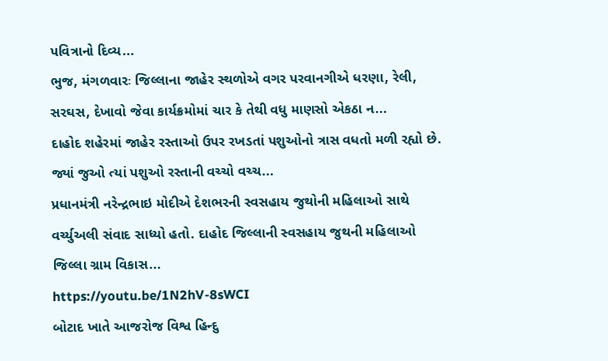પવિત્રાનો દિવ્ય...
ભુજ, મંગળવારઃ જિલ્લાના જાહેર સ્થળોએ વગર પરવાનગીએ ધરણા, રેલી, સરઘસ, દેખાવો જેવા કાર્યક્રમોમાં ચાર કે તેથી વધુ માણસો એકઠા ન...
દાહોદ શહેરમાં જાહેર રસ્તાઓ ઉપર રખડતાં પશુઓનો ત્રાસ વધતો મળી રહ્યો છે. જ્યાં જુઓ ત્યાં પશુઓ રસ્તાની વચ્ચો વચ્ચ...
પ્રધાનમંત્રી નરેન્દ્રભાઇ મોદીએ દેશભરની સ્વસહાય જુથોની મહિલાઓ સાથે વર્ચ્યુઅલી સંવાદ સાધ્યો હતો. દાહોદ જિલ્લાની સ્વસહાય જુથની મહિલાઓ જિલ્લા ગ્રામ વિકાસ...
https://youtu.be/1N2hV-8sWCI
બોટાદ ખાતે આજરોજ વિશ્વ હિન્દુ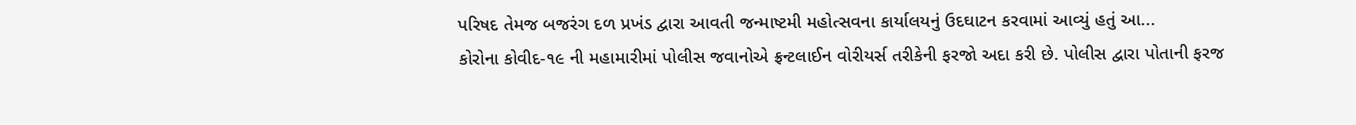પરિષદ તેમજ બજરંગ દળ પ્રખંડ દ્વારા આવતી જન્માષ્ટમી મહોત્સવના કાર્યાલયનું ઉદઘાટન કરવામાં આવ્યું હતું આ...
કોરોના કોવીદ-૧૯ ની મહામારીમાં પોલીસ જવાનોએ ફ્રન્ટલાઈન વોરીયર્સ તરીકેની ફરજો અદા કરી છે. પોલીસ દ્વારા પોતાની ફરજ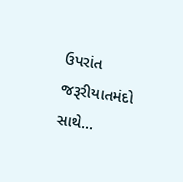ઉપરાંત જરૂરીયાતમંદો સાથે...